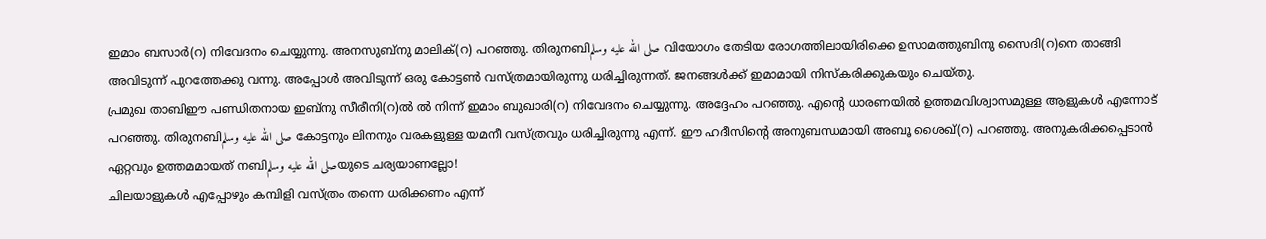ഇമാം ബസാർ(റ) നിവേദനം ചെയ്യുന്നു. അനസുബ്നു മാലിക്(റ) പറഞ്ഞു. തിരുനബിصلى الله عليه وسلم വിയോഗം തേടിയ രോഗത്തിലായിരിക്കെ ഉസാമത്തുബിനു സൈദി(റ)നെ താങ്ങി അവിടുന്ന് പുറത്തേക്കു വന്നു. അപ്പോൾ അവിടുന്ന് ഒരു കോട്ടൺ വസ്ത്രമായിരുന്നു ധരിച്ചിരുന്നത്. ജനങ്ങൾക്ക് ഇമാമായി നിസ്കരിക്കുകയും ചെയ്തു.
പ്രമുഖ താബിഈ പണ്ഡിതനായ ഇബ്നു സീരീനി(റ)ൽ ൽ നിന്ന് ഇമാം ബുഖാരി(റ) നിവേദനം ചെയ്യുന്നു. അദ്ദേഹം പറഞ്ഞു. എന്റെ ധാരണയിൽ ഉത്തമവിശ്വാസമുള്ള ആളുകൾ എന്നോട് പറഞ്ഞു. തിരുനബിصلى الله عليه وسلم കോട്ടനും ലിനനും വരകളുള്ള യമനീ വസ്ത്രവും ധരിച്ചിരുന്നു എന്ന്. ഈ ഹദീസിന്റെ അനുബന്ധമായി അബൂ ശൈഖ്(റ) പറഞ്ഞു. അനുകരിക്കപ്പെടാൻ ഏറ്റവും ഉത്തമമായത് നബിصلى الله عليه وسلمയുടെ ചര്യയാണല്ലോ!
ചിലയാളുകൾ എപ്പോഴും കമ്പിളി വസ്ത്രം തന്നെ ധരിക്കണം എന്ന്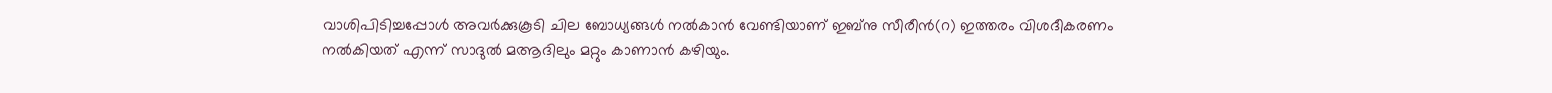വാശിപിടിച്ചപ്പോൾ അവർക്കുകൂടി ചില ബോധ്യങ്ങൾ നൽകാൻ വേണ്ടിയാണ് ഇബ്നു സീരീൻ(റ) ഇത്തരം വിശദീകരണം നൽകിയത് എന്ന് സാദുൽ മആദിലും മറ്റും കാണാൻ കഴിയും.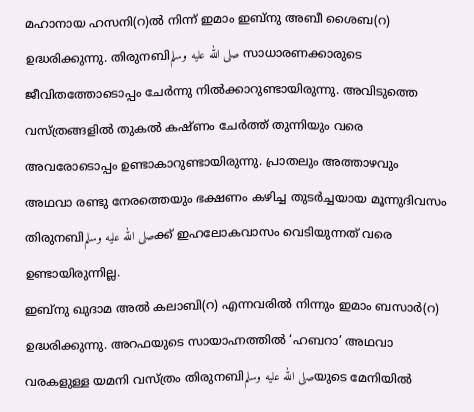മഹാനായ ഹസനി(റ)ൽ നിന്ന് ഇമാം ഇബ്നു അബീ ശൈബ(റ) ഉദ്ധരിക്കുന്നു. തിരുനബിصلى الله عليه وسلم സാധാരണക്കാരുടെ ജീവിതത്തോടൊപ്പം ചേർന്നു നിൽക്കാറുണ്ടായിരുന്നു. അവിടുത്തെ വസ്ത്രങ്ങളിൽ തുകൽ കഷ്ണം ചേർത്ത് തുന്നിയും വരെ അവരോടൊപ്പം ഉണ്ടാകാറുണ്ടായിരുന്നു. പ്രാതലും അത്താഴവും അഥവാ രണ്ടു നേരത്തെയും ഭക്ഷണം കഴിച്ച തുടർച്ചയായ മൂന്നുദിവസം തിരുനബിصلى الله عليه وسلمക്ക് ഇഹലോകവാസം വെടിയുന്നത് വരെ ഉണ്ടായിരുന്നില്ല.
ഇബ്നു ഖുദാമ അൽ കലാബി(റ) എന്നവരിൽ നിന്നും ഇമാം ബസാർ(റ) ഉദ്ധരിക്കുന്നു. അറഫയുടെ സായാഹ്നത്തിൽ ‘ഹബറാ’ അഥവാ വരകളുള്ള യമനി വസ്ത്രം തിരുനബിصلى الله عليه وسلمയുടെ മേനിയിൽ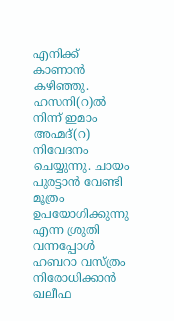എനിക്ക് കാണാൻ കഴിഞ്ഞു.
ഹസനി(റ)ൽ നിന്ന് ഇമാം അഹ്മദ്(റ) നിവേദനം ചെയ്യുന്നു. ചായം പുരട്ടാൻ വേണ്ടി മൂത്രം ഉപയോഗിക്കുന്നു എന്ന ശ്രുതി വന്നപ്പോൾ ഹബറാ വസ്ത്രം നിരോധിക്കാൻ ഖലീഫ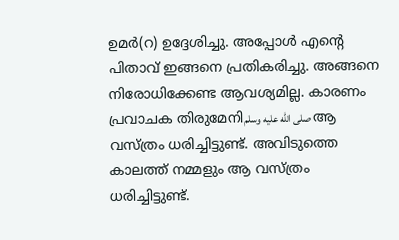ഉമർ(റ) ഉദ്ദേശിച്ചു. അപ്പോൾ എന്റെ പിതാവ് ഇങ്ങനെ പ്രതികരിച്ചു. അങ്ങനെ നിരോധിക്കേണ്ട ആവശ്യമില്ല. കാരണം പ്രവാചക തിരുമേനിصلى الله عليه وسلم ആ വസ്ത്രം ധരിച്ചിട്ടുണ്ട്. അവിടുത്തെ കാലത്ത് നമ്മളും ആ വസ്ത്രം ധരിച്ചിട്ടുണ്ട്.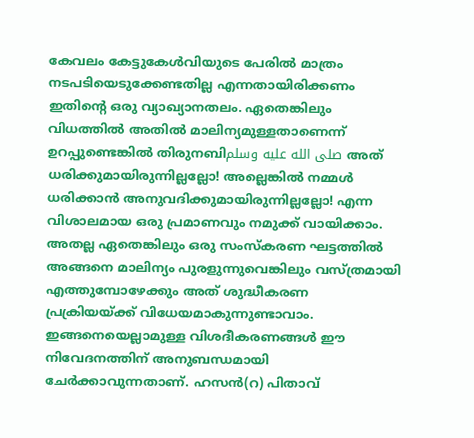കേവലം കേട്ടുകേൾവിയുടെ പേരിൽ മാത്രം നടപടിയെടുക്കേണ്ടതില്ല എന്നതായിരിക്കണം ഇതിന്റെ ഒരു വ്യാഖ്യാനതലം. ഏതെങ്കിലും വിധത്തിൽ അതിൽ മാലിന്യമുള്ളതാണെന്ന് ഉറപ്പുണ്ടെങ്കിൽ തിരുനബിصلى الله عليه وسلم അത് ധരിക്കുമായിരുന്നില്ലല്ലോ! അല്ലെങ്കിൽ നമ്മൾ ധരിക്കാൻ അനുവദിക്കുമായിരുന്നില്ലല്ലോ! എന്ന വിശാലമായ ഒരു പ്രമാണവും നമുക്ക് വായിക്കാം. അതല്ല ഏതെങ്കിലും ഒരു സംസ്കരണ ഘട്ടത്തിൽ അങ്ങനെ മാലിന്യം പുരളുന്നുവെങ്കിലും വസ്ത്രമായി എത്തുമ്പോഴേക്കും അത് ശുദ്ധീകരണ പ്രക്രിയയ്ക്ക് വിധേയമാകുന്നുണ്ടാവാം. ഇങ്ങനെയെല്ലാമുള്ള വിശദീകരണങ്ങൾ ഈ നിവേദനത്തിന് അനുബന്ധമായി ചേർക്കാവുന്നതാണ്. ഹസൻ(റ) പിതാവ്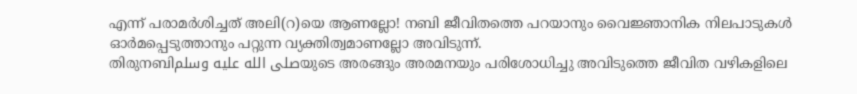എന്ന് പരാമർശിച്ചത് അലി(റ)യെ ആണല്ലോ! നബി ജീവിതത്തെ പറയാനും വൈജ്ഞാനിക നിലപാടുകൾ ഓർമപ്പെടുത്താനും പറ്റുന്ന വ്യക്തിത്വമാണല്ലോ അവിടുന്ന്.
തിരുനബിصلى الله عليه وسلمയുടെ അരങ്ങും അരമനയും പരിശോധിച്ചു അവിടുത്തെ ജീവിത വഴികളിലെ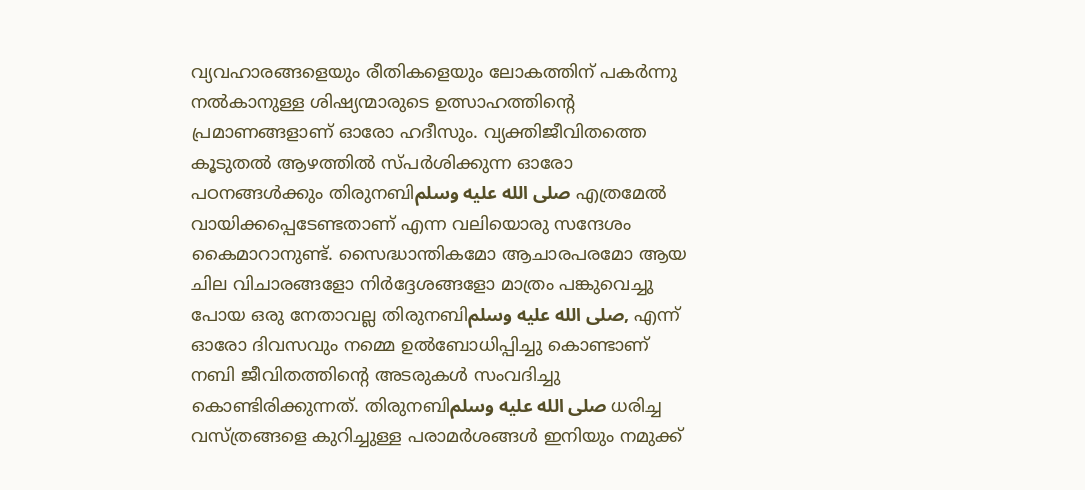വ്യവഹാരങ്ങളെയും രീതികളെയും ലോകത്തിന് പകർന്നു നൽകാനുള്ള ശിഷ്യന്മാരുടെ ഉത്സാഹത്തിന്റെ പ്രമാണങ്ങളാണ് ഓരോ ഹദീസും. വ്യക്തിജീവിതത്തെ കൂടുതൽ ആഴത്തിൽ സ്പർശിക്കുന്ന ഓരോ പഠനങ്ങൾക്കും തിരുനബിصلى الله عليه وسلم എത്രമേൽ വായിക്കപ്പെടേണ്ടതാണ് എന്ന വലിയൊരു സന്ദേശം കൈമാറാനുണ്ട്. സൈദ്ധാന്തികമോ ആചാരപരമോ ആയ ചില വിചാരങ്ങളോ നിർദ്ദേശങ്ങളോ മാത്രം പങ്കുവെച്ചു പോയ ഒരു നേതാവല്ല തിരുനബിصلى الله عليه وسلم, എന്ന് ഓരോ ദിവസവും നമ്മെ ഉൽബോധിപ്പിച്ചു കൊണ്ടാണ് നബി ജീവിതത്തിന്റെ അടരുകൾ സംവദിച്ചു കൊണ്ടിരിക്കുന്നത്. തിരുനബിصلى الله عليه وسلم ധരിച്ച വസ്ത്രങ്ങളെ കുറിച്ചുള്ള പരാമർശങ്ങൾ ഇനിയും നമുക്ക്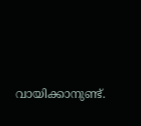വായിക്കാനുണ്ട്.